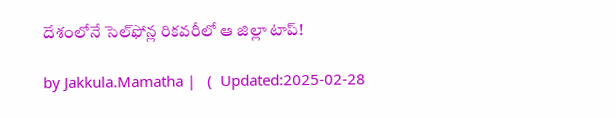దేశంలోనే సెల్‌ఫోన్ల రికవరీలో ఆ జిల్లా టాప్!

by Jakkula.Mamatha |   (  Updated:2025-02-28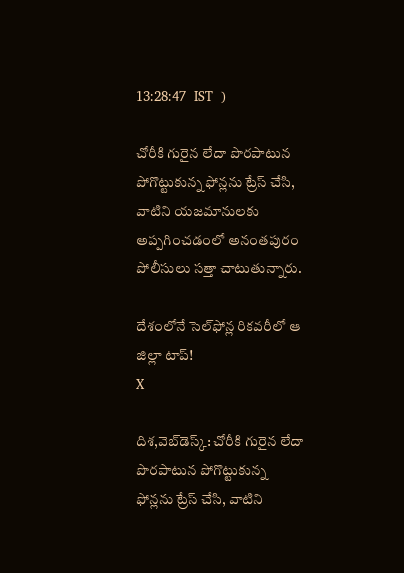13:28:47  IST  )

చోరీకి గురైన లేదా పొరపాటున పోగొట్టుకున్న ఫోన్లను ట్రేస్‌ చేసి, వాటిని యజమానులకు అప్పగించడంలో అనంతపురం పోలీసులు సత్తా చాటుతున్నారు.

దేశంలోనే సెల్‌ఫోన్ల రికవరీలో ఆ జిల్లా టాప్!
X

దిశ,వెబ్‌డెస్క్: చోరీకి గురైన లేదా పొరపాటున పోగొట్టుకున్న ఫోన్లను ట్రేస్‌ చేసి, వాటిని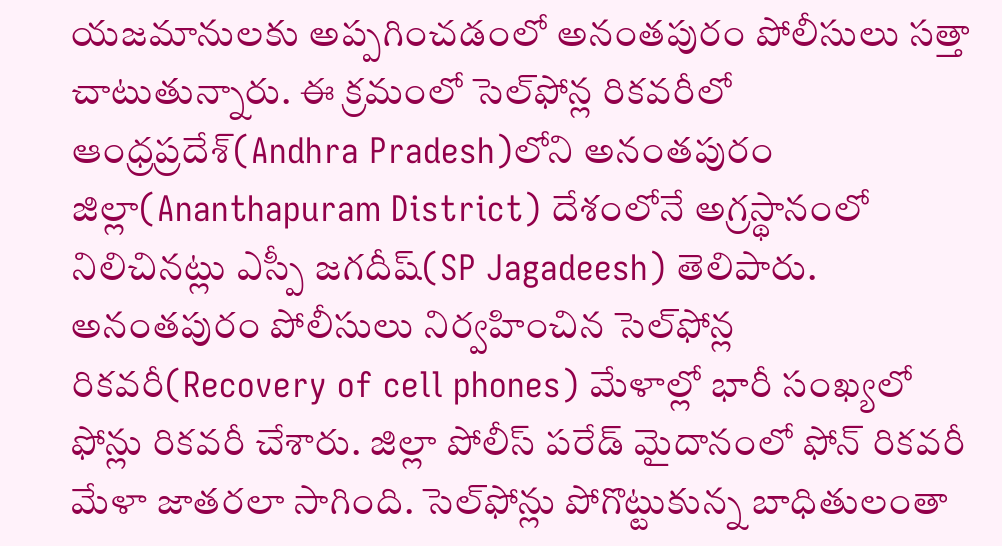యజమానులకు అప్పగించడంలో అనంతపురం పోలీసులు సత్తా చాటుతున్నారు. ఈ క్రమంలో సెల్‌ఫోన్ల రికవరీలో ఆంధ్రప్రదేశ్‌(Andhra Pradesh)లోని అనంతపురం జిల్లా(Ananthapuram District) దేశంలోనే అగ్రస్థానంలో నిలిచినట్లు ఎస్పీ జగదీష్(SP Jagadeesh) తెలిపారు. అనంతపురం పోలీసులు నిర్వహించిన సెల్‌ఫోన్ల రికవరీ(Recovery of cell phones) మేళాల్లో భారీ సంఖ్యలో ఫోన్లు రికవరీ చేశారు. జిల్లా పోలీస్ పరేడ్ మైదానంలో ఫోన్ రికవరీ మేళా జాతరలా సాగింది. సెల్‌ఫోన్లు పోగొట్టుకున్న బాధితులంతా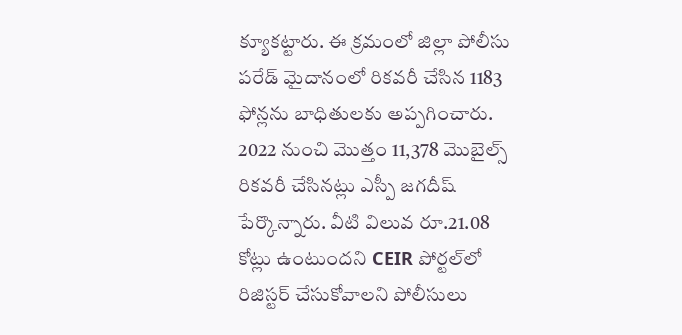క్యూకట్టారు. ఈ క్రమంలో జిల్లా పోలీసు పరేడ్ మైదానంలో రికవరీ చేసిన 1183 ఫోన్లను బాధితులకు అప్పగించారు. 2022 నుంచి మొత్తం 11,378 మొబైల్స్ రికవరీ చేసినట్లు ఎస్పీ జగదీష్ పేర్కొన్నారు. వీటి విలువ రూ.21.08 కోట్లు ఉంటుందని CEIR పోర్టల్‌లో రిజిస్టర్ చేసుకోవాలని పోలీసులు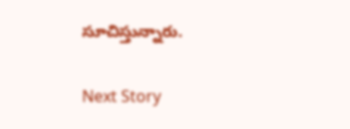సూచిస్తున్నారు.

Next Story